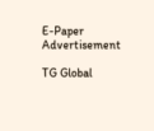E-Paper
Advertisement

TG Global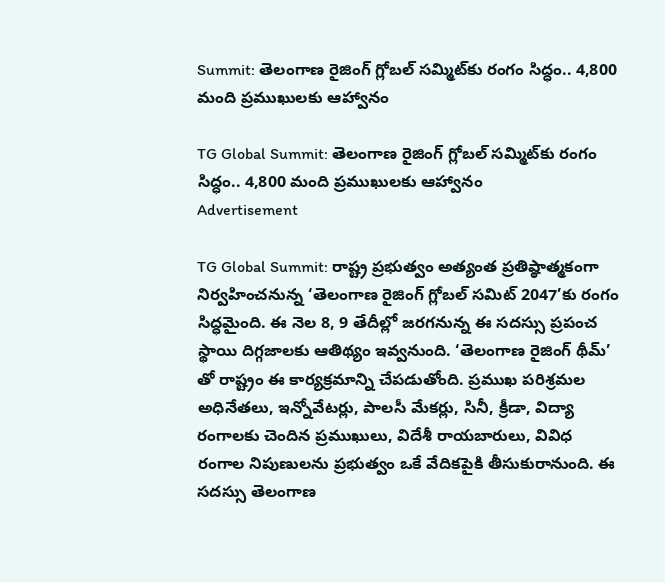Summit: తెలంగాణ రైజింగ్ గ్లోబల్ సమ్మిట్‌కు రంగం సిద్ధం.. 4,800 మంది ప్రముఖులకు ఆహ్వానం

TG Global Summit: తెలంగాణ రైజింగ్ గ్లోబల్ సమ్మిట్‌కు రంగం సిద్ధం.. 4,800 మంది ప్రముఖులకు ఆహ్వానం
Advertisement

TG Global Summit: రాష్ట్ర ప్రభుత్వం అత్యంత ప్రతిష్ఠాత్మకంగా నిర్వహించనున్న ‘తెలంగాణ రైజింగ్‌ గ్లోబల్‌ సమిట్‌ 2047’కు రంగం సిద్ధమైంది. ఈ నెల 8, 9 తేదీల్లో జరగనున్న ఈ సదస్సు ప్రపంచ స్థాయి దిగ్గజాలకు ఆతిథ్యం ఇవ్వనుంది. ‘తెలంగాణ రైజింగ్‌ థీమ్‌’ తో రాష్ట్రం ఈ కార్యక్రమాన్ని చేపడుతోంది. ప్రముఖ పరిశ్రమల అధినేతలు, ఇన్నోవేటర్లు, పాలసీ మేకర్లు, సినీ, క్రీడా, విద్యా రంగాలకు చెందిన ప్రముఖులు, విదేశీ రాయబారులు, వివిధ రంగాల నిపుణులను ప్రభుత్వం ఒకే వేదికపైకి తీసుకురానుంది. ఈ సదస్సు తెలంగాణ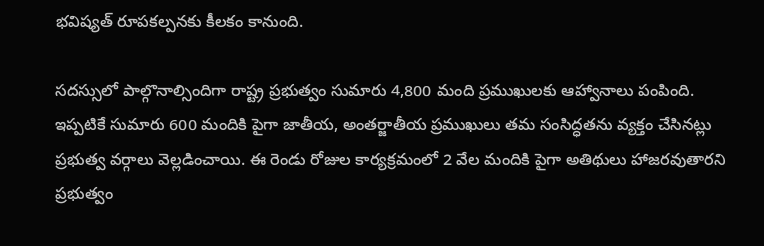భవిష్యత్‌ రూపకల్పనకు కీలకం కానుంది.

సదస్సులో పాల్గొనాల్సిందిగా రాష్ట్ర ప్రభుత్వం సుమారు 4,800 మంది ప్రముఖులకు ఆహ్వానాలు పంపింది. ఇప్పటికే సుమారు 600 మందికి పైగా జాతీయ, అంతర్జాతీయ ప్రముఖులు తమ సంసిద్ధతను వ్యక్తం చేసినట్లు ప్రభుత్వ వర్గాలు వెల్లడించాయి. ఈ రెండు రోజుల కార్యక్రమంలో 2 వేల మందికి పైగా అతిథులు హాజరవుతారని ప్రభుత్వం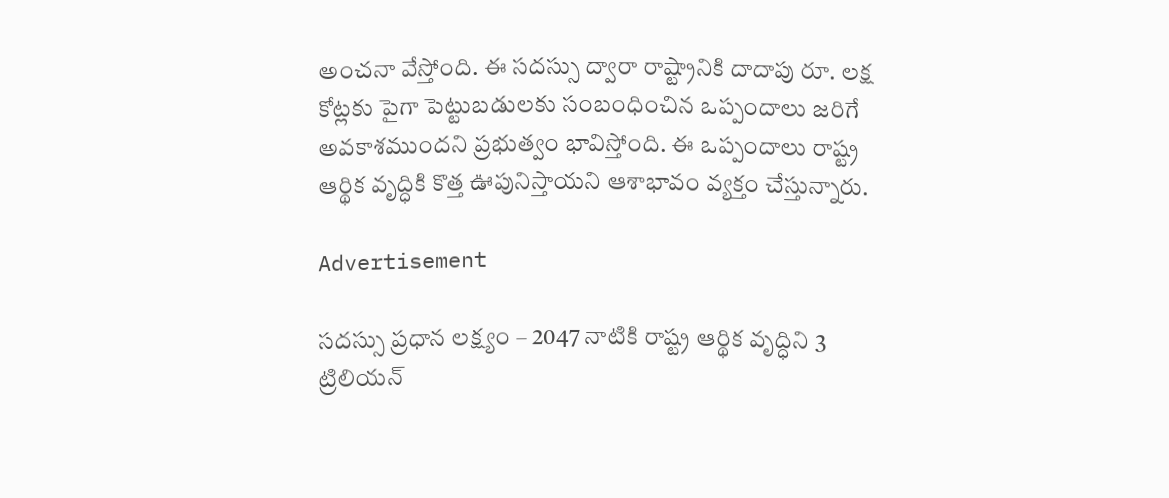అంచనా వేస్తోంది. ఈ సదస్సు ద్వారా రాష్ట్రానికి దాదాపు రూ. లక్ష కోట్లకు పైగా పెట్టుబడులకు సంబంధించిన ఒప్పందాలు జరిగే అవకాశముందని ప్రభుత్వం భావిస్తోంది. ఈ ఒప్పందాలు రాష్ట్ర ఆర్థిక వృద్ధికి కొత్త ఊపునిస్తాయని ఆశాభావం వ్యక్తం చేస్తున్నారు.

Advertisement

సదస్సు ప్రధాన లక్ష్యం – 2047 నాటికి రాష్ట్ర ఆర్థిక వృద్ధిని 3 ట్రిలియన్‌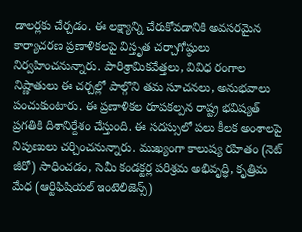డాలర్లకు చేర్చడం. ఈ లక్ష్యాన్ని చేరుకోవడానికి అవసరమైన కార్యాచరణ ప్రణాళికలపై విస్తృత చర్చాగోష్ఠులు నిర్వహించనున్నారు. పారిశ్రామికవేత్తలు, వివిధ రంగాల నిష్ణాతులు ఈ చర్చల్లో పాల్గొని తమ సూచనలు, అనుభవాలు పంచుకుంటారు. ఈ ప్రణాళికల రూపకల్పన రాష్ట్ర భవిష్యత్ ప్రగతికి దిశానిర్దేశం చేస్తుంది. ఈ సదస్సులో పలు కీలక అంశాలపై నిపుణులు చర్చించనున్నారు. ముఖ్యంగా కాలుష్య రహితం (నెట్‌ జీరో) సాధించడం, సెమీ కండక్టర్ల పరిశ్రమ అభివృద్ధి, కృత్రిమ మేధ (ఆర్టిఫిషియల్ ఇంటెలిజెన్స్)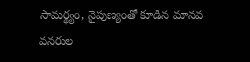సామర్థ్యం, నైపుణ్యంతో కూడిన మానవ వనరుల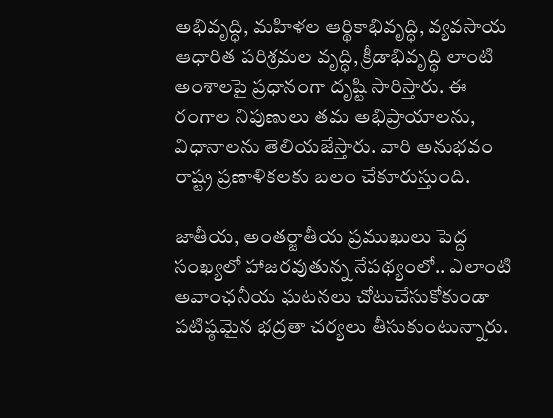అభివృద్ధి, మహిళల ఆర్థికాభివృద్ధి, వ్యవసాయ ఆధారిత పరిశ్రమల వృద్ధి, క్రీడాభివృద్ధి లాంటి అంశాలపై ప్రధానంగా దృష్టి సారిస్తారు. ఈ రంగాల నిపుణులు తమ అభిప్రాయాలను, విధానాలను తెలియజేస్తారు. వారి అనుభవం రాష్ట్ర ప్రణాళికలకు బలం చేకూరుస్తుంది.

జాతీయ, అంతర్జాతీయ ప్రముఖులు పెద్ద సంఖ్యలో హాజరవుతున్న నేపథ్యంలో.. ఎలాంటి అవాంఛనీయ ఘటనలు చోటుచేసుకోకుండా పటిష్ఠమైన భద్రతా చర్యలు తీసుకుంటున్నారు.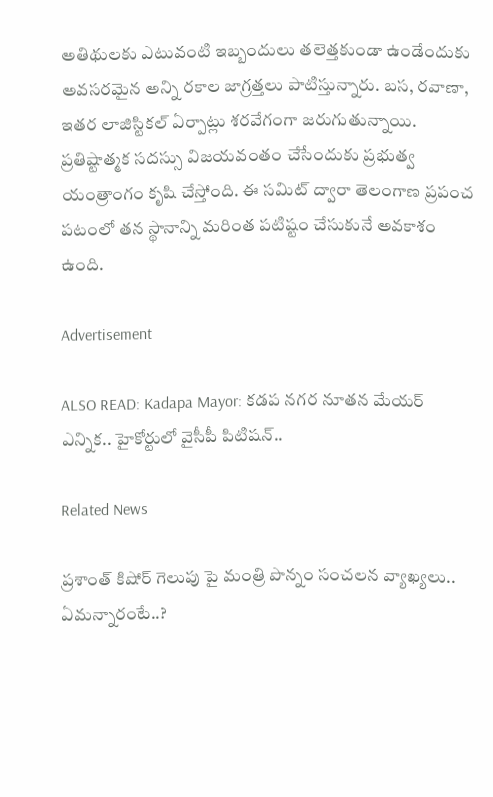అతిథులకు ఎటువంటి ఇబ్బందులు తలెత్తకుండా ఉండేందుకు అవసరమైన అన్ని రకాల జాగ్రత్తలు పాటిస్తున్నారు. బస, రవాణా, ఇతర లాజిస్టికల్ ఏర్పాట్లు శరవేగంగా జరుగుతున్నాయి. ప్రతిష్టాత్మక సదస్సు విజయవంతం చేసేందుకు ప్రభుత్వ యంత్రాంగం కృషి చేస్తోంది. ఈ సమిట్‌ ద్వారా తెలంగాణ ప్రపంచ పటంలో తన స్థానాన్ని మరింత పటిష్టం చేసుకునే అవకాశం ఉంది.

Advertisement

ALSO READ: Kadapa Mayor: కడప నగర నూతన మేయర్ ఎన్నిక.. హైకోర్టులో వైసీపీ పిటిషన్..

Related News

ప్రశాంత్ కిషోర్ గెలుపు పై మంత్రి పొన్నం సంచలన వ్యాఖ్యలు.. ఏమన్నారంటే..?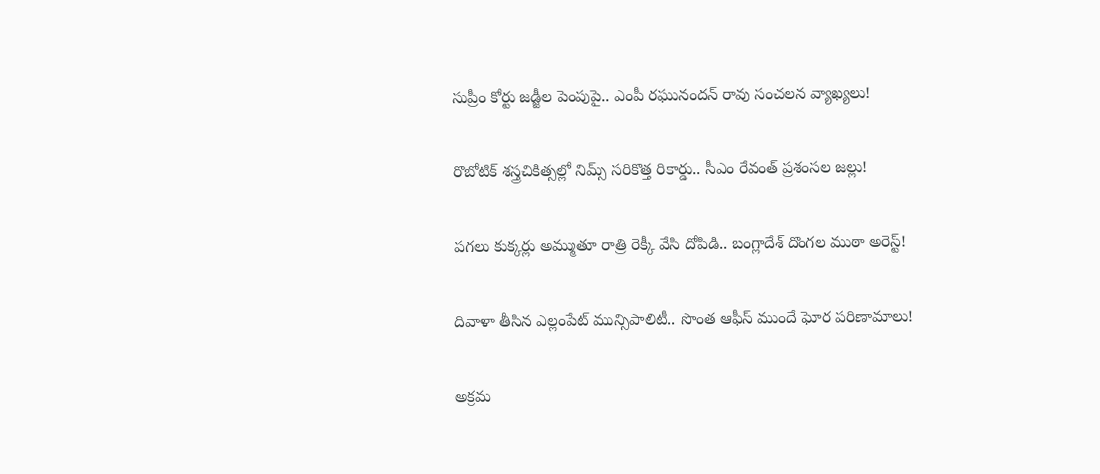సుప్రీం కోర్టు జడ్జీల పెంపుపై.. ఎంపీ రఘునందన్ రావు సంచలన వ్యాఖ్యలు!

రొబోటిక్ శస్త్రచికిత్సల్లో నిమ్స్ సరికొత్త రికార్డు.. సీఎం రేవంత్ ప్రశంసల జల్లు!

పగలు కుక్కర్లు అమ్ముతూ రాత్రి రెక్కీ వేసి దోపిడి.. బంగ్లాదేశ్ దొంగల ముఠా అరెస్ట్!

దివాళా తీసిన ఎల్లంపేట్ మున్సిపాలిటీ.. సొంత ఆఫీస్ ముందే ఘోర పరిణామాలు!

అక్రమ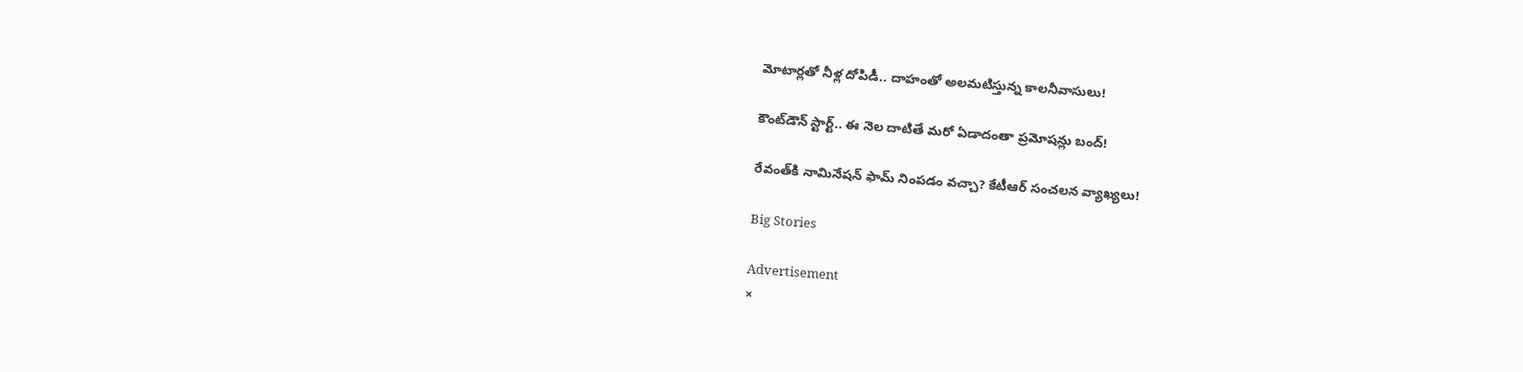మోటార్లతో నీళ్ల దోపిడీ.. దాహంతో అలమటిస్తున్న కాలనీవాసులు!

కౌంట్‌డౌన్ స్టార్ట్.. ఈ నెల దాటితే మరో ఏడాదంతా ప్రమోషన్లు బంద్!

రేవంత్‌కి నామినేషన్ ఫామ్ నింపడం వచ్చా? కేటీఆర్ సంచలన వ్యాఖ్యలు!

Big Stories

Advertisement
×